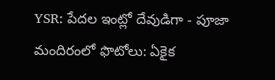YSR: పేదల ఇంట్లో దేవుడిగా - పూజా మందిరంలో ఫొటోలు: ఏకైక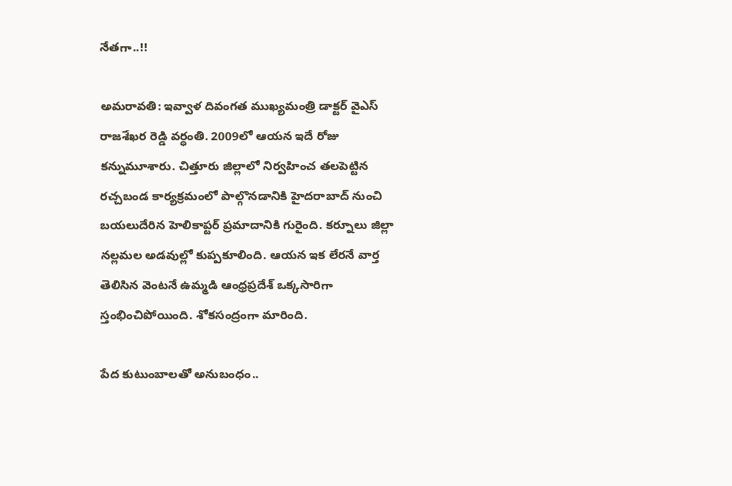నేతగా..!!

అమరావతి: ఇవ్వాళ దివంగత ముఖ్యమంత్రి డాక్టర్ వైఎస్ రాజశేఖర రెడ్డి వర్ధంతి. 2009లో ఆయన ఇదే రోజు కన్నుమూశారు. చిత్తూరు జిల్లాలో నిర్వహించ తలపెట్టిన రచ్చబండ కార్యక్రమంలో పాల్గొనడానికి హైదరాబాద్ నుంచి బయలుదేరిన హెలికాప్టర్ ప్రమాదానికి గురైంది. కర్నూలు జిల్లా నల్లమల అడవుల్లో కుప్పకూలింది. ఆయన ఇక లేరనే వార్త తెలిసిన వెంటనే ఉమ్మడి ఆంధ్రప్రదేశ్ ఒక్కసారిగా స్తంభించిపోయింది. శోకసంద్రంగా మారింది.

పేద కుటుంబాలతో అనుబంధం..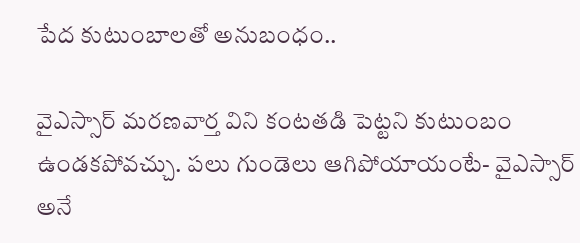పేద కుటుంబాలతో అనుబంధం..

వైఎస్సార్ మరణవార్త విని కంటతడి పెట్టని కుటుంబం ఉండకపోవచ్చు. పలు గుండెలు ఆగిపోయాయంటే- వైఎస్సార్ అనే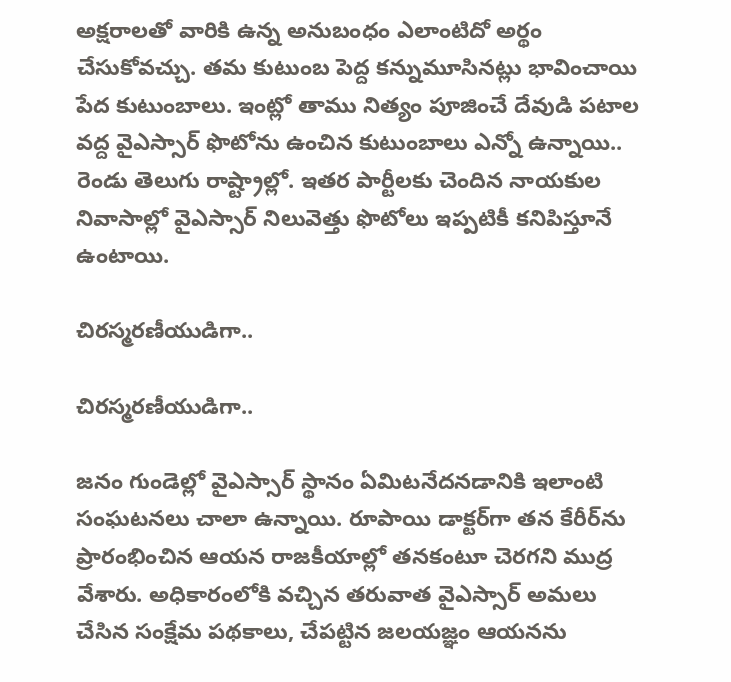అక్షరాలతో వారికి ఉన్న అనుబంధం ఎలాంటిదో అర్థం చేసుకోవచ్చు. తమ కుటుంబ పెద్ద కన్నుమూసినట్లు భావించాయి పేద కుటుంబాలు. ఇంట్లో తాము నిత్యం పూజించే దేవుడి పటాల వద్ద వైఎస్సార్ ఫొటోను ఉంచిన కుటుంబాలు ఎన్నో ఉన్నాయి.. రెండు తెలుగు రాష్ట్రాల్లో. ఇతర పార్టీలకు చెందిన నాయకుల నివాసాల్లో వైఎస్సార్ నిలువెత్తు ఫొటోలు ఇప్పటికీ కనిపిస్తూనే ఉంటాయి.

చిరస్మరణీయుడిగా..

చిరస్మరణీయుడిగా..

జనం గుండెల్లో వైఎస్సార్‌ స్థానం ఏమిటనేదనడానికి ఇలాంటి సంఘటనలు చాలా ఉన్నాయి. రూపాయి డాక్టర్‌గా తన కేరీర్‌ను ప్రారంభించిన ఆయన రాజకీయాల్లో తనకంటూ చెరగని ముద్ర వేశారు. అధికారంలోకి వచ్చిన తరువాత వైఎస్సార్ అమలు చేసిన సంక్షేమ పథకాలు, చేపట్టిన జలయజ్ఞం ఆయనను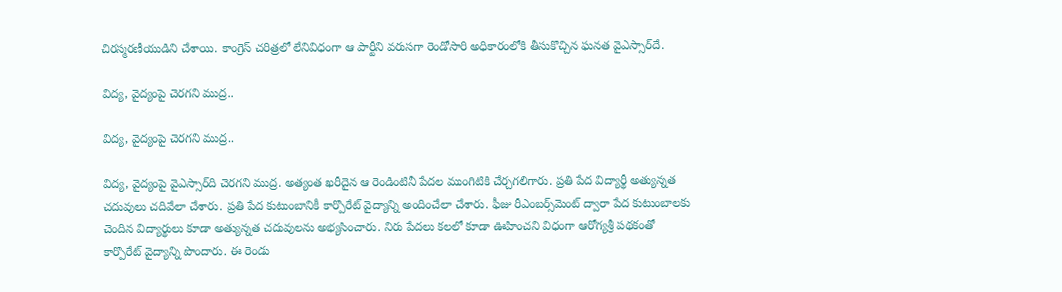చిరస్మరణీయుడిని చేశాయి. కాంగ్రెస్ చరిత్రలో లేనివిధంగా ఆ పార్టీని వరుసగా రెండోసారి అధికారంలోకి తీసుకొచ్చిన ఘనత వైఎస్సార్‌దే.

విద్య, వైద్యంపై చెరగని ముద్ర..

విద్య, వైద్యంపై చెరగని ముద్ర..

విద్య, వైద్యంపై వైఎస్సార్‌ది చెరగని ముద్ర. అత్యంత ఖరీదైన ఆ రెండింటినీ పేదల ముంగిటికి చేర్చగలిగారు. ప్రతి పేద విద్యార్థీ అత్యున్నత చదువులు చదివేలా చేశారు. ప్రతి పేద కుటుంబానికీ కార్పొరేట్ వైద్యాన్ని అందించేలా చేశారు. ఫీజు రీఎంబర్స్‌మెంట్ ద్వారా పేద కుటుంబాలకు చెందిన విద్యార్థులు కూడా అత్యున్నత చదువులను అభ్యసించారు. నిరు పేదలు కలలో కూడా ఊహించని విధంగా ఆరోగ్యశ్రీ పథకంతో కార్పొరేట్ వైద్యాన్ని పొందారు. ఈ రెండు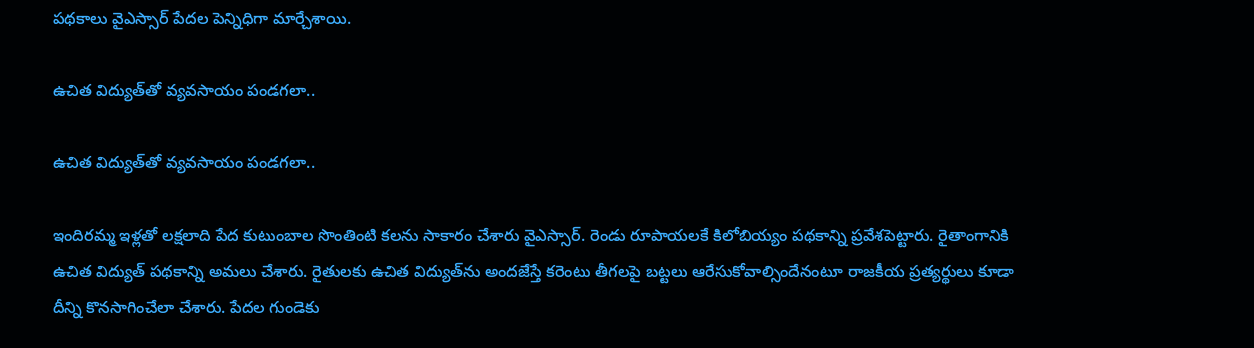పథకాలు వైఎస్సార్ పేదల పెన్నిధిగా మార్చేశాయి.

ఉచిత విద్యుత్‌తో వ్యవసాయం పండగలా..

ఉచిత విద్యుత్‌తో వ్యవసాయం పండగలా..

ఇందిరమ్మ ఇళ్లతో లక్షలాది పేద కుటుంబాల సొంతింటి కలను సాకారం చేశారు వైఎస్సార్. రెండు రూపాయలకే కిలోబియ్యం పథకాన్ని ప్రవేశపెట్టారు. రైతాంగానికి ఉచిత విద్యుత్‌ పథకాన్ని అమలు చేశారు. రైతులకు ఉచిత విద్యుత్‌ను అందజేస్తే కరెంటు తీగలపై బట్టలు ఆరేసుకోవాల్సిందేనంటూ రాజకీయ ప్రత్యర్థులు కూడా దీన్ని కొనసాగించేలా చేశారు. పేదల గుండెకు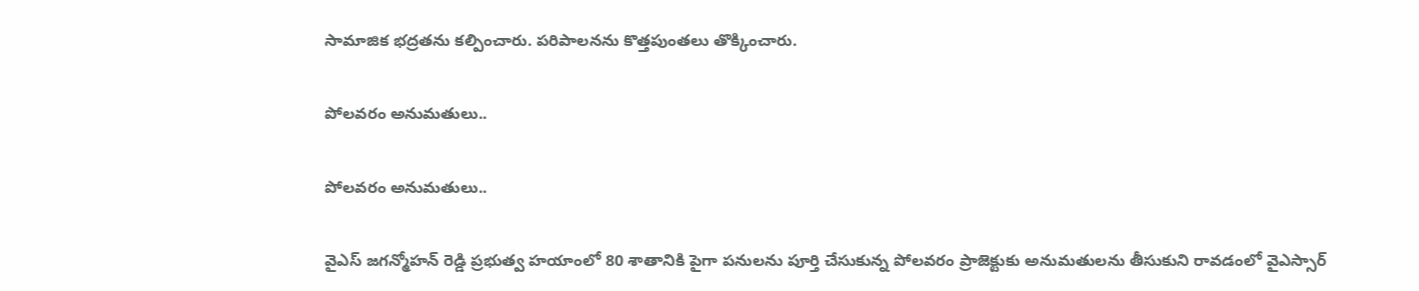సామాజిక భద్రతను కల్పించారు. పరిపాలనను కొత్తపుంతలు తొక్కించారు.

పోలవరం అనుమతులు..

పోలవరం అనుమతులు..

వైఎస్ జగన్మోహన్ రెడ్డి ప్రభుత్వ హయాంలో 80 శాతానికి పైగా పనులను పూర్తి చేసుకున్న పోలవరం ప్రాజెక్టుకు అనుమతులను తీసుకుని రావడంలో వైఎస్సార్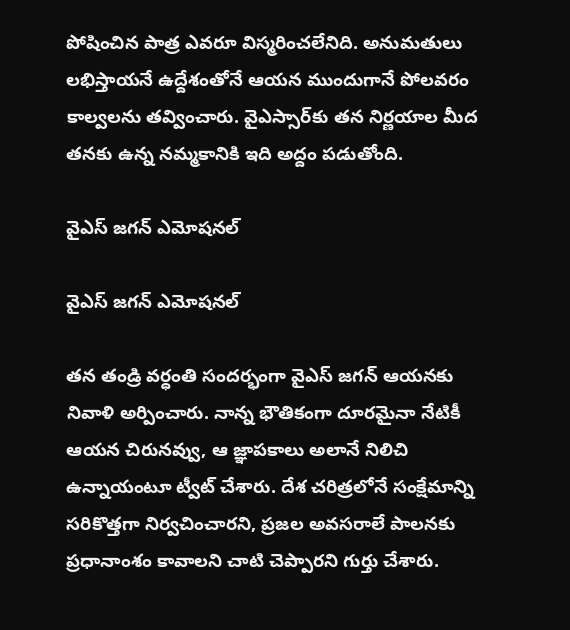పోషించిన పాత్ర ఎవరూ విస్మరించలేనిది. అనుమతులు లభిస్తాయనే ఉద్దేశంతోనే ఆయన ముందుగానే పోలవరం కాల్వలను తవ్వించారు. వైఎస్సార్‌కు తన నిర్ణయాల మీద తనకు ఉన్న నమ్మకానికి ఇది అద్దం పడుతోంది.

వైఎస్ జగన్ ఎమోషనల్

వైఎస్ జగన్ ఎమోషనల్

తన తండ్రి వర్ధంతి సందర్భంగా వైఎస్ జగన్ ఆయనకు నివాళి అర్పించారు. నాన్న భౌతికంగా దూరమైనా నేటికీ ఆయన చిరునవ్వు, ఆ జ్ఞాపకాలు అలానే నిలిచి ఉన్నాయంటూ ట్వీట్ చేశారు. దేశ చరిత్రలోనే సంక్షేమాన్ని సరికొత్తగా నిర్వచించారని, ప్రజల అవసరాలే పాలనకు ప్రధానాంశం కావాలని చాటి చెప్పారని గుర్తు చేశారు.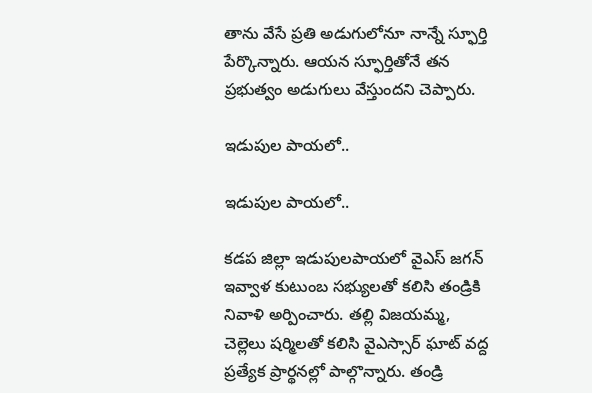తాను వేసే ప్రతి అడుగులోనూ నాన్నే స్ఫూర్తి పేర్కొన్నారు. ఆయన స్ఫూర్తితోనే తన ప్రభుత్వం అడుగులు వేస్తుందని చెప్పారు.

ఇడుపుల పాయలో..

ఇడుపుల పాయలో..

కడప జిల్లా ఇడుపులపాయలో వైఎస్ జగన్ ఇవ్వాళ కుటుంబ సభ్యులతో కలిసి తండ్రికి నివాళి అర్పించారు. తల్లి విజయమ్మ, చెల్లెలు షర్మిలతో కలిసి వైఎస్సార్ ఘాట్ వద్ద ప్రత్యేక ప్రార్థనల్లో పాల్గొన్నారు. తండ్రి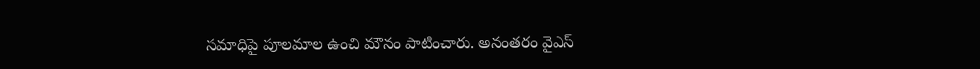సమాధిపై పూలమాల ఉంచి మౌనం పాటించారు. అనంతరం వైఎస్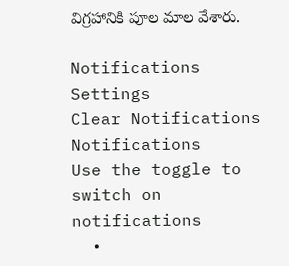విగ్రహానికి పూల మాల వేశారు.

Notifications
Settings
Clear Notifications
Notifications
Use the toggle to switch on notifications
  •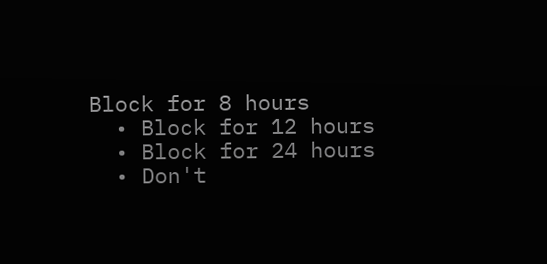Block for 8 hours
  • Block for 12 hours
  • Block for 24 hours
  • Don't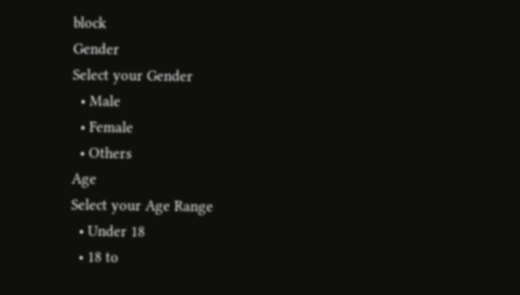block
Gender
Select your Gender
  • Male
  • Female
  • Others
Age
Select your Age Range
  • Under 18
  • 18 to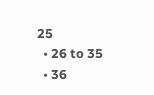25
  • 26 to 35
  • 36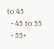to 45
  • 45 to 55
  • 55+